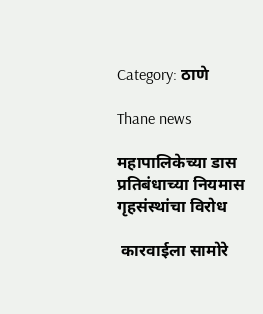Category: ठाणे

Thane news

महापालिकेच्या डास प्रतिबंधाच्या नियमास गृहसंस्थांचा विरोध

 कारवाईला सामोरे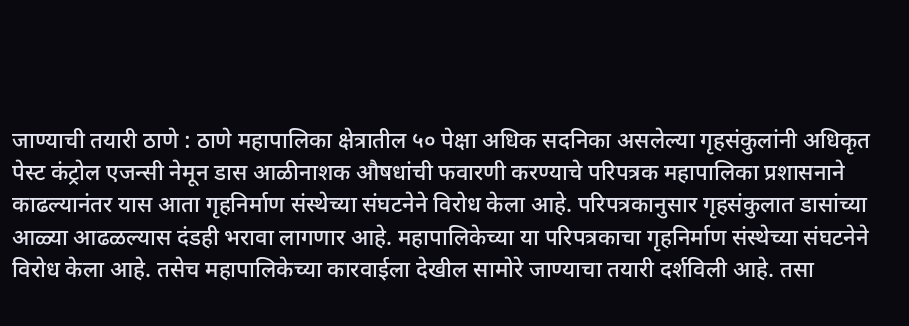जाण्याची तयारी ठाणे : ठाणे महापालिका क्षेत्रातील ५० पेक्षा अधिक सदनिका असलेल्या गृहसंकुलांनी अधिकृत पेस्ट कंट्रोल एजन्सी नेमून डास आळीनाशक औषधांची फवारणी करण्याचे परिपत्रक महापालिका प्रशासनाने काढल्यानंतर यास आता गृहनिर्माण संस्थेच्या संघटनेने विरोध केला आहे. परिपत्रकानुसार गृहसंकुलात डासांच्या आळ्या आढळल्यास दंडही भरावा लागणार आहे. महापालिकेच्या या परिपत्रकाचा गृहनिर्माण संस्थेच्या संघटनेने विरोध केला आहे. तसेच महापालिकेच्या कारवाईला देखील सामोरे जाण्याचा तयारी दर्शविली आहे. तसा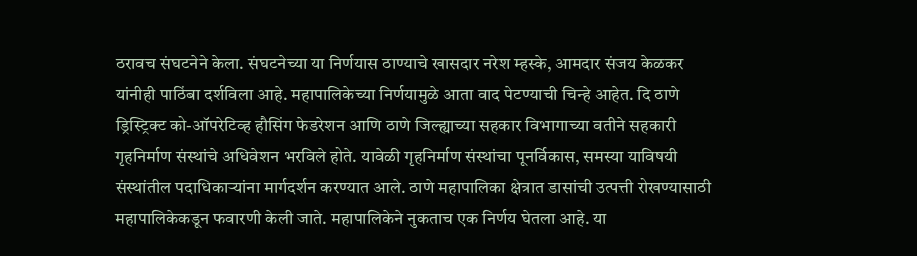ठरावच संघटनेने केला. संघटनेच्या या निर्णयास ठाण्याचे खासदार नरेश म्हस्के, आमदार संजय केळकर यांनीही पाठिंबा दर्शविला आहे. महापालिकेच्या निर्णयामुळे आता वाद पेटण्याची चिन्हे आहेत. दि ठाणे ड्रिस्ट्रिक्ट को-ऑपरेटिव्ह हौसिंग फेडरेशन आणि ठाणे जिल्ह्याच्या सहकार विभागाच्या वतीने सहकारी गृहनिर्माण संस्थांचे अधिवेशन भरविले होते. यावेळी गृहनिर्माण संस्थांचा पूनर्विकास, समस्या याविषयी संस्थांतील पदाधिकाऱ्यांना मार्गदर्शन करण्यात आले. ठाणे महापालिका क्षेत्रात डासांची उत्पत्ती रोखण्यासाठी महापालिकेकडून फवारणी केली जाते. महापालिकेने नुकताच एक निर्णय घेतला आहे. या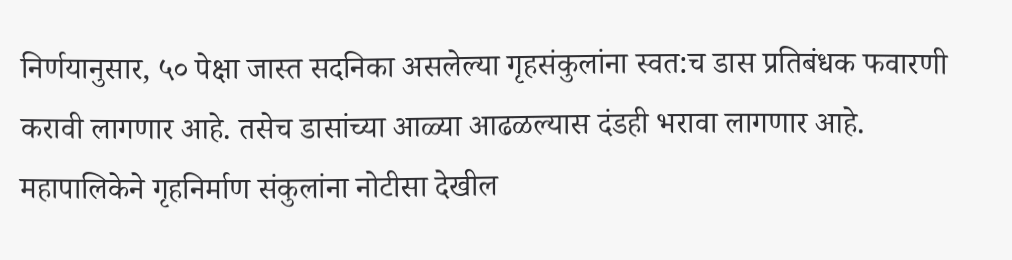निर्णयानुसार, ५० पेक्षा जास्त सदनिका असलेल्या गृहसंकुलांना स्वत:च डास प्रतिबंधक फवारणी करावी लागणार आहे. तसेच डासांच्या आळ्या आढळल्यास दंडही भरावा लागणार आहे. महापालिकेने गृहनिर्माण संकुलांना नोटीसा देखील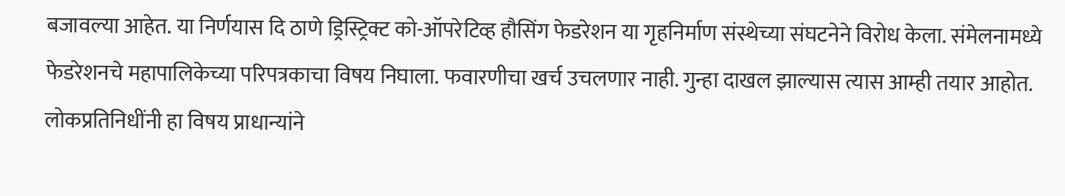बजावल्या आहेत. या निर्णयास दि ठाणे ड्रिस्ट्रिक्ट को-ऑपरेटिव्ह हौसिंग फेडरेशन या गृहनिर्माण संस्थेच्या संघटनेने विरोध केला. संमेलनामध्ये फेडरेशनचे महापालिकेच्या परिपत्रकाचा विषय निघाला. फवारणीचा खर्च उचलणार नाही. गुन्हा दाखल झाल्यास त्यास आम्ही तयार आहोत. लोकप्रतिनिधींनी हा विषय प्राधान्यांने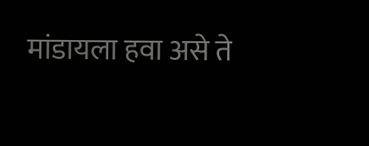मांडायला हवा असे ते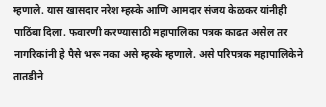म्हणाले. यास खासदार नरेश म्हस्के आणि आमदार संजय केळकर यांनीही पाठिंबा दिला. फवारणी करण्यासाठी महापालिका पत्रक काढत असेल तर नागरिकांनी हे पैसे भरू नका असे म्हस्के म्हणाले. असे परिपत्रक महापालिकेने तातडीने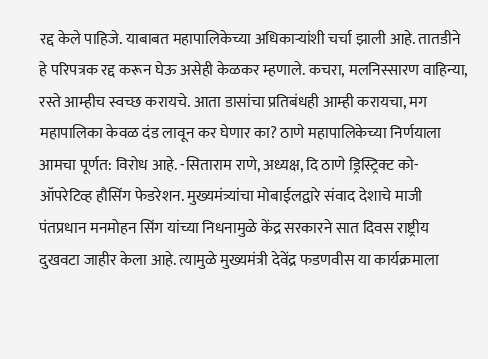रद्द केले पाहिजे. याबाबत महापालिकेच्या अधिकाऱ्यांशी चर्चा झाली आहे. तातडीने हे परिपत्रक रद्द करून घेऊ असेही केळकर म्हणाले. कचरा, मलनिस्सारण वाहिन्या, रस्ते आम्हीच स्वच्छ करायचे. आता डासांचा प्रतिबंधही आम्ही करायचा, मग महापालिका केवळ दंड लावून कर घेणार का? ठाणे महापालिकेच्या निर्णयाला आमचा पूर्णत: विरोध आहे. -सिताराम राणे, अध्यक्ष, दि ठाणे ड्रिस्ट्रिक्ट को-ऑपरेटिव्ह हौसिंग फेडरेशन. मुख्यमंत्र्यांचा मोबाईलद्वारे संवाद देशाचे माजी पंतप्रधान मनमोहन सिंग यांच्या निधनामुळे केंद्र सरकारने सात दिवस राष्ट्रीय दुखवटा जाहीर केला आहे. त्यामुळे मुख्यमंत्री देवेंद्र फडणवीस या कार्यक्रमाला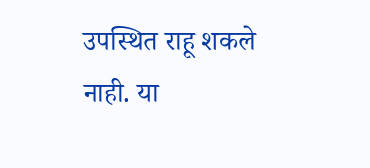उपस्थित राहू शकले नाही. या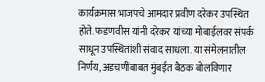कार्यक्रमास भाजपचे आमदार प्रवीण दरेकर उपस्थित होते. फडणवीस यांनी दरेकर यांच्या मोबाईलवर संपर्क साधून उपस्थितांशी संवाद साधला. या संमेलनातील निर्णय, अडचणींबाबत मुंबईत बैठक बोलविणार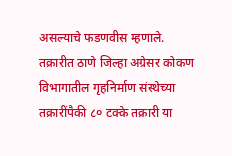असल्याचे फडणवीस म्हणाले. तक्रारीत ठाणे जिल्हा अग्रेसर कोकण विभागातील गृहनिर्माण संस्थेच्या तक्रारींपैकी ८० टक्के तक्रारी या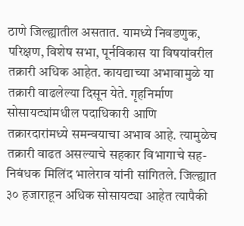ठाणे जिल्ह्यातील असतात. यामध्ये निवडणुक, परिक्षण, विशेष सभा, पूर्नविकास या विषयांवरील तक्रारी अधिक आहेत. कायद्याच्या अभावामुळे या तक्रारी वाढलेल्या दिसून येते. गृहनिर्माण सोसायट्यांमधील पदाधिकारी आणि तक्रारदारांमध्ये समन्वयाचा अभाव आहे. त्यामुळेच तक्रारी वाढत असल्याचे सहकार विभागाचे सह-निबंधक मिलिंद भालेराव यांनी सांगितले. जिल्ह्यात ३० हजाराहून अधिक सोसायट्या आहेत त्यापैकी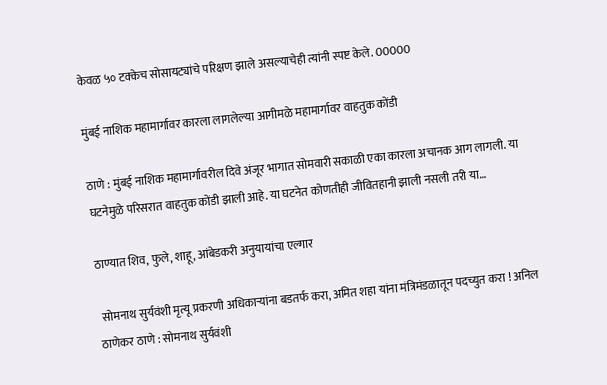केवळ ५० टक्केच सोसायट्यांचे परिक्षण झाले असल्याचेही त्यांनी स्पष्ट केले. 00000

मुंबई नाशिक महामार्गावर कारला लागलेल्या आगीमळे महामार्गावर वाहतुक कोंडी

ठाणे : मुंबई नाशिक महामार्गावरील दिवे अंजूर भागात सोमवारी सकाळी एका कारला अचानक आग लागली. या घटनेमुळे परिसरात वाहतुक कोंडी झाली आहे. या घटनेत कोणतीही जीवितहानी झाली नसली तरी या…

ठाण्यात शिव, फुले, शाहू, आंबेडकरी अनुयायांचा एल्गार

 सोमनाथ सुर्यवंशी मृत्यू प्रकरणी अधिकाऱ्यांना बडतर्फ करा, अमित शहा यांना मंत्रिमंडळातून पदच्युत करा ! अनिल ठाणेकर ठाणे : सोमनाथ सुर्यवंशी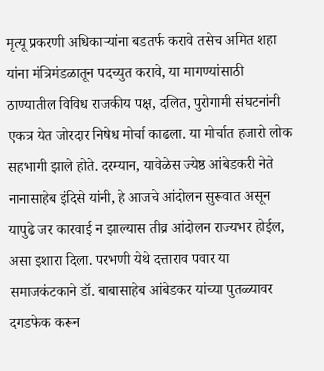मृत्यू प्रकरणी अधिकाऱ्यांना बडतर्फ करावे तसेच अमित शहा यांना मंत्रिमंडळातून पदच्युत करावे, या मागण्यांसाठी ठाण्यातील विविध राजकीय पक्ष, दलित, पुरोगामी संघटनांनी एकत्र येत जोरदार निषेध मोर्चा काढला. या मोर्चात हजारो लोक सहभागी झाले होते. दरम्यान, यावेळेस ज्येष्ठ आंबेडकरी नेते नानासाहेब इंदिसे यांनी, हे आजचे आंदोलन सुरूवात असून यापुढे जर कारवाई न झाल्यास तीव्र आंदोलन राज्यभर होईल,  असा इशारा दिला. परभणी येथे दत्ताराव पवार या समाजकंटकाने डॉ. बाबासाहेब आंबेडकर यांच्या पुतळ्यावर दगडफेक करून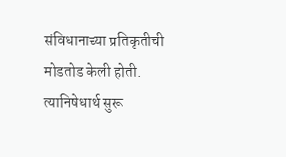संविधानाच्या प्रतिकृतीची मोडतोड केली होती. त्यानिषेधार्थ सुरू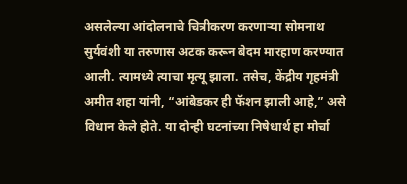असलेल्या आंदोलनाचे चित्रीकरण करणाऱ्या सोमनाथ सुर्यवंशी या तरुणास अटक करून बेदम मारहाण करण्यात आली. त्यामध्ये त्याचा मृत्यू झाला. तसेच, केंद्रीय गृहमंत्री अमीत शहा यांनी, “आंबेडकर ही फॅशन झाली आहे,” असे विधान केले होते. या दोन्ही घटनांच्या निषेधार्थ हा मोर्चा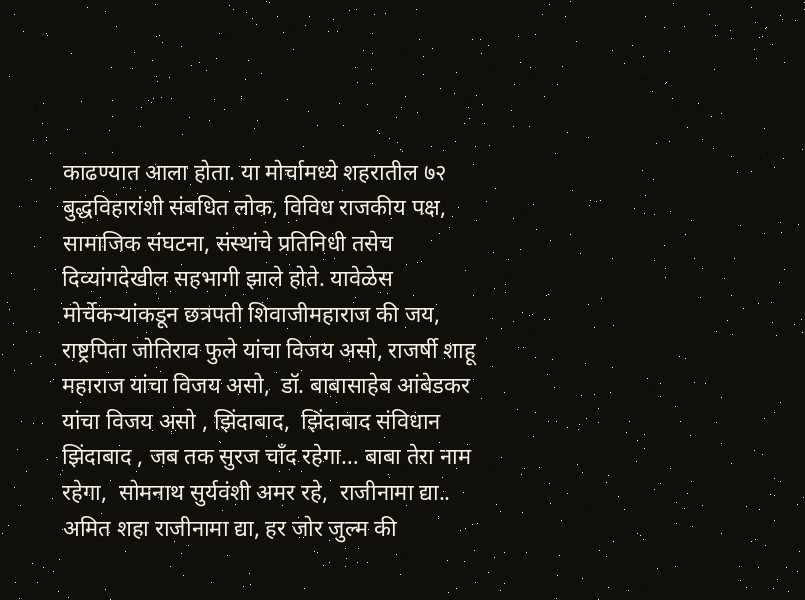काढण्यात आला होता. या मोर्चामध्ये शहरातील ७२  बुद्धविहारांशी संबधित लोक, विविध राजकीय पक्ष, सामाजिक संघटना, संस्थांचे प्रतिनिधी तसेच दिव्यांगदेखील सहभागी झाले होते. यावेळेस मोर्चेकऱ्यांकडून छत्रपती शिवाजीमहाराज की जय, राष्ट्रपिता जोतिराव फुले यांचा विजय असो, राजर्षी शाहू महाराज यांचा विजय असो,  डॉ. बाबासाहेब आंबेडकर यांचा विजय असो , झिंदाबाद,  झिंदाबाद संविधान झिंदाबाद , जब तक सुरज चाँद रहेगा… बाबा तेरा नाम रहेगा,  सोमनाथ सुर्यवंशी अमर रहे,  राजीनामा द्या.. अमित शहा राजीनामा द्या, हर जोर जुल्म की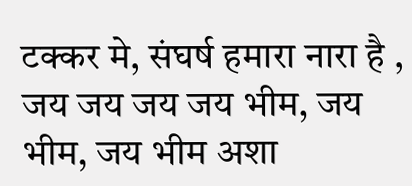टक्कर मे, संघर्ष हमारा नारा है , जय जय जय जय भीम, जय भीम, जय भीम अशा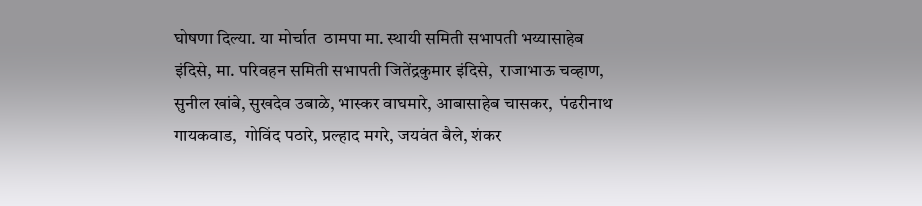घोषणा दिल्या. या मोर्चात  ठामपा मा. स्थायी समिती सभापती भय्यासाहेब इंदिसे, मा. परिवहन समिती सभापती जितेंद्रकुमार इंदिसे,  राजाभाऊ चव्हाण,  सुनील खांबे, सुखदेव उबाळे, भास्कर वाघमारे, आबासाहेब चासकर,  पंढरीनाथ गायकवाड,  गोविंद पठारे, प्रल्हाद मगरे, जयवंत बैले, शंकर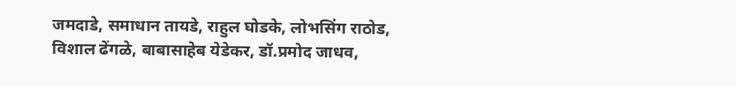जमदाडे, समाधान तायडे, राहुल घोडके, लोभसिंग राठोड, विशाल ढेंगळे, बाबासाहेब येडेकर, डॉ.प्रमोद जाधव,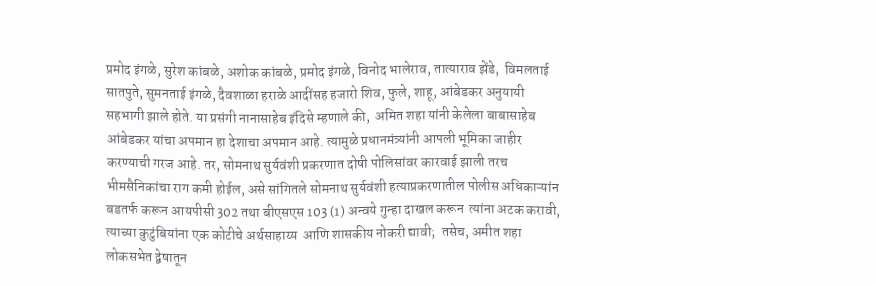प्रमोद इंगळे, सुरेश कांबळे, अशोक कांबळे, प्रमोद इंगळे, विनोद भालेराव, तात्याराव झेंडे,  विमलताई सातपुते, सुमनताई इंगळे, दैवशाळा हराळे आदींसह हजारो शिव, फुले, शाहू, आंबेडकर अनुयायी सहभागी झाले होते. या प्रसंगी नानासाहेब इंदिसे म्हणाले की,  अमित शहा यांनी केलेला बाबासाहेब आंबेडकर यांचा अपमान हा देशाचा अपमान आहे. त्यामुळे प्रधानमंत्र्यांनी आपली भूमिका जाहीर करण्याची गरज आहे. तर, सोमनाथ सुर्यवंशी प्रकरणात दोषी पोलिसांवर कारवाई झाली तरच भीमसैनिकांचा राग कमी होईल, असे सांगितले सोमनाथ सुर्यवंशी हत्याप्रकरणातील पोलीस अधिकाऱ्यांन बडतर्फ करून आयपीसी 302 तथा बीएसएस 103 (1) अन्वये गुन्हा दाखल करून  त्यांना अटक करावी, त्याच्या कुटुंबियांना एक कोटीचे अर्थसाहाय्य  आणि शासकीय नोकरी द्यावी;  तसेच, अमीत शहा लोकसभेत द्वेषातून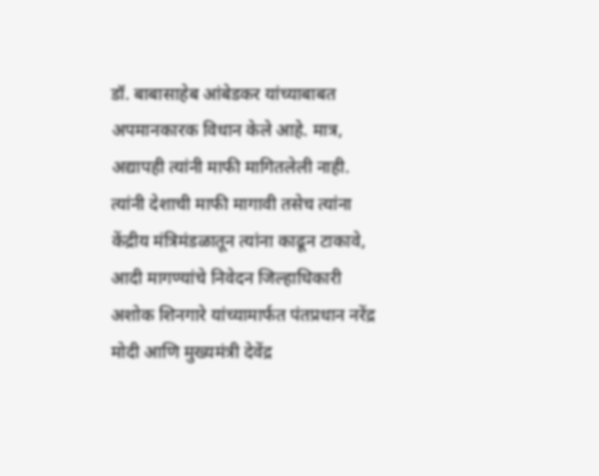डॉ. बाबासाहेब आंबेडकर यांच्याबाबत अपमानकारक विधान केले आहे. मात्र, अद्यापही त्यांनी माफी मागितलेली नाही. त्यांनी देशाची माफी मागावी तसेच त्यांना केंद्रीय मंत्रिमंडळातून त्यांना काढून टाकावे, आदी मागण्यांचे निवेदन जिल्हाधिकारी अशोक शिनगारे यांच्यामार्फत पंतप्रधान नरेंद्र मोदी आणि मुख्यमंत्री देवेंद्र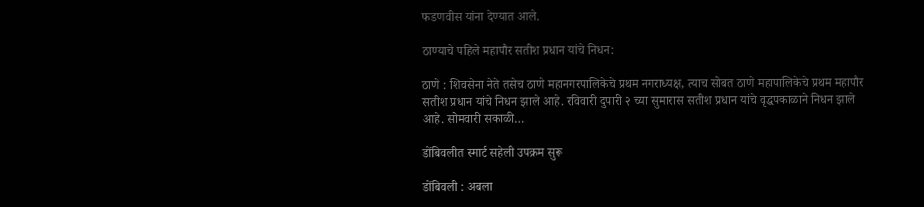फडणवीस यांना देण्यात आले.

ठाण्याचे पहिले महापौर सतीश प्रधान यांचे निधन:

ठाणे : शिवसेना नेते तसेच ठाणे महानगरपालिकेचे प्रथम नगराध्यक्ष, त्याच सोबत ठाणे महापालिकेचे प्रथम महापौर सतीश प्रधान यांचे निधन झाले आहे. रविवारी दुपारी २ च्या सुमारास सतीश प्रधान यांचे वृद्धपकाळाने निधन झाले आहे. सोमवारी सकाळी…

डोंबिवलीत स्मार्ट सहेली उपक्रम सुरू

डोंबिवली : अबला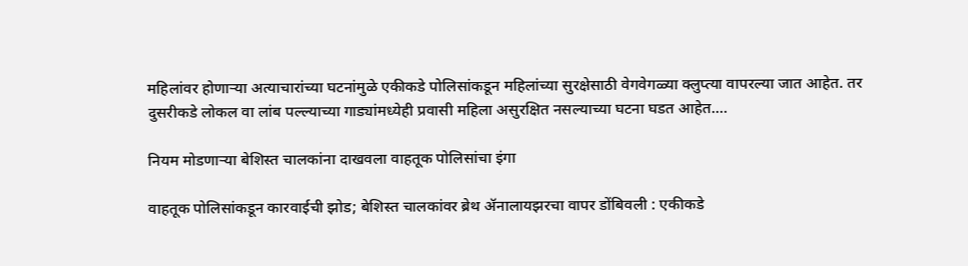महिलांवर होणाऱ्या अत्याचारांच्या घटनांमुळे एकीकडे पोलिसांकडून महिलांच्या सुरक्षेसाठी वेगवेगळ्या क्लुप्त्या वापरल्या जात आहेत. तर दुसरीकडे लोकल वा लांब पल्ल्याच्या गाड्यांमध्येही प्रवासी महिला असुरक्षित नसल्याच्या घटना घडत आहेत.…

नियम मोडणाऱ्या बेशिस्त चालकांना दाखवला वाहतूक पोलिसांचा इंगा

वाहतूक पोलिसांकडून कारवाईची झोड; बेशिस्त चालकांवर ब्रेथ ॲनालायझरचा वापर डोंबिवली : एकीकडे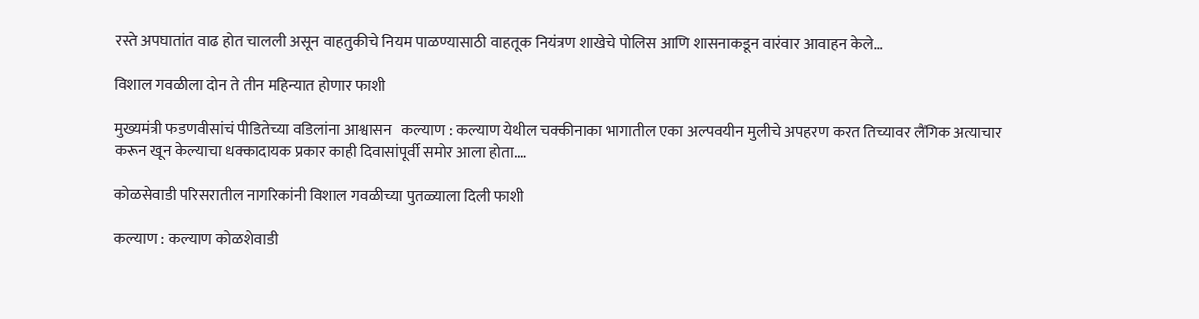रस्ते अपघातांत वाढ होत चालली असून वाहतुकीचे नियम पाळण्यासाठी वाहतूक नियंत्रण शाखेचे पोलिस आणि शासनाकडून वारंवार आवाहन केले…

विशाल गवळीला दोन ते तीन महिन्यात होणार फाशी

मुख्यमंत्री फडणवीसांचं पीडितेच्या वडिलांना आश्वासन   कल्याण : कल्याण येथील चक्कीनाका भागातील एका अल्पवयीन मुलीचे अपहरण करत तिच्यावर लैंगिक अत्याचार करून खून केल्याचा धक्कादायक प्रकार काही दिवासांपूर्वी समोर आला होता.…

कोळसेवाडी परिसरातील नागरिकांनी विशाल गवळीच्या पुतळ्याला दिली फाशी

कल्याण : कल्याण कोळशेवाडी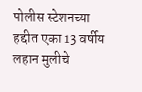पोलीस स्टेशनच्या हद्दीत एका 13 वर्षीय लहान मुलीचे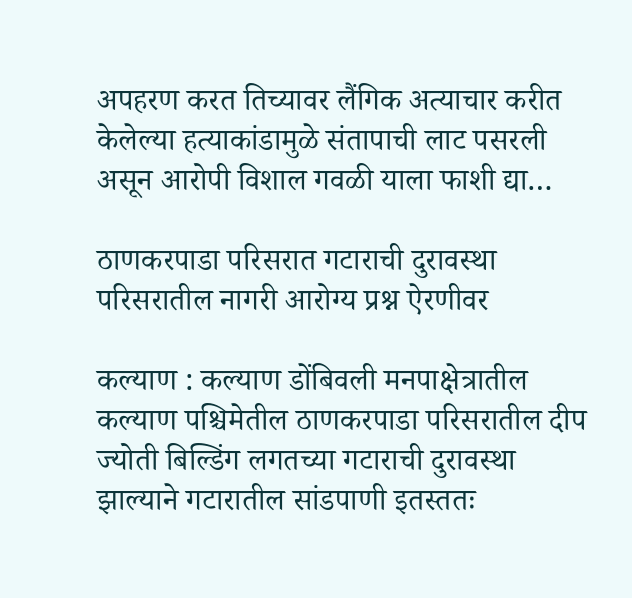अपहरण करत तिच्यावर लैंगिक अत्याचार करीत केलेल्या हत्याकांडामुळे संतापाची लाट पसरली असून आरोपी विशाल गवळी याला फाशी द्या…

ठाणकरपाडा परिसरात गटाराची दुरावस्था परिसरातील नागरी आरोग्य प्रश्न ऐरणीवर

कल्याण : कल्याण डोंबिवली मनपाक्षेत्रातील कल्याण पश्चिमेतील ठाणकरपाडा परिसरातील दीप ज्योती बिल्डिंग लगतच्या गटाराची दुरावस्था झाल्याने गटारातील सांडपाणी इतस्ततः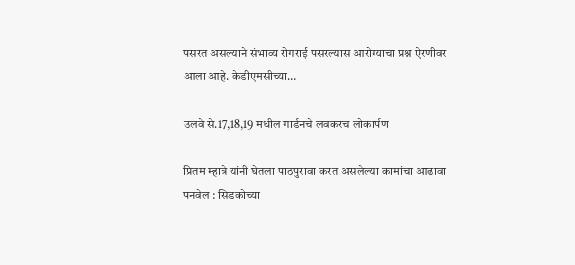पसरत असल्याने संभाव्य रोगराई पसरल्यास आरोग्याचा प्रश्न ऐरणीवर आला आहे. केडीएमसीच्या…

उलवे से.17,18,19 मधील गार्डनचे लवकरच लोकार्पण

प्रितम म्हात्रे यांनी घेतला पाठपुरावा करत असलेल्या कामांचा आढावा   पनवेल : सिडकोच्या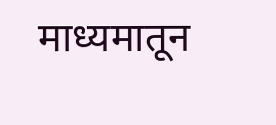माध्यमातून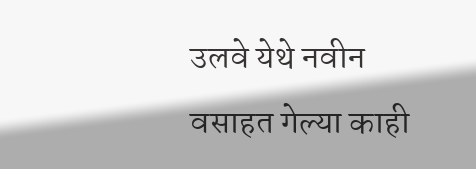उलवे येथे नवीन वसाहत गेल्या काही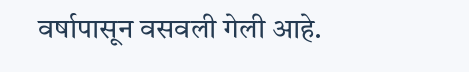वर्षापासून वसवली गेली आहे.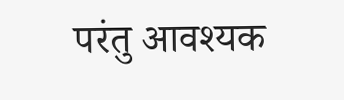परंतु आवश्यक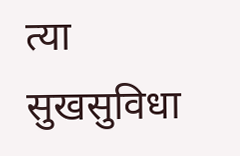त्या सुखसुविधा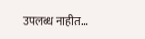उपलब्ध नाहीत…